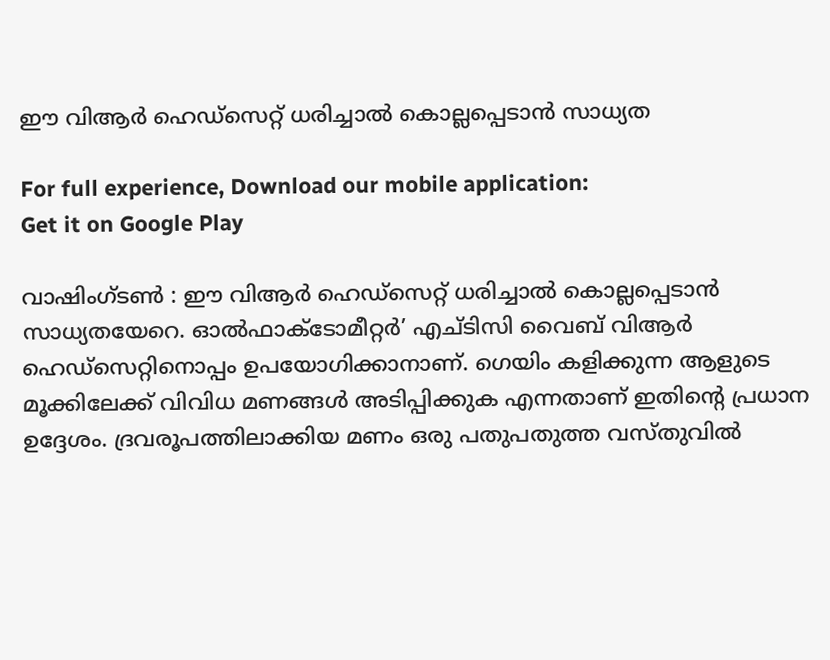ഈ വിആര്‍ ഹെഡ്‌സെറ്റ് ധരിച്ചാല്‍ കൊല്ലപ്പെടാന്‍ സാധ്യത

For full experience, Download our mobile application:
Get it on Google Play

വാഷിംഗ്ടൺ : ഈ വിആര്‍ ഹെഡ്‌സെറ്റ് ധരിച്ചാല്‍ കൊല്ലപ്പെടാന്‍ സാധ്യതയേറെ. ഓല്‍ഫാക്ടോമീറ്റര്‍’ എച്ടിസി വൈബ് വിആര്‍ ഹെഡ്‌സെറ്റിനൊപ്പം ഉപയോഗിക്കാനാണ്. ഗെയിം കളിക്കുന്ന ആളുടെ മൂക്കിലേക്ക് വിവിധ മണങ്ങള്‍ അടിപ്പിക്കുക എന്നതാണ് ഇതിന്‍റെ പ്രധാന  ഉദ്ദേശം. ദ്രവരൂപത്തിലാക്കിയ മണം ഒരു പതുപതുത്ത വസ്തുവില്‍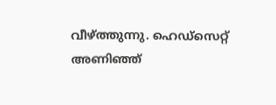വീഴ്ത്തുന്നു. ഹെഡ്‌സെറ്റ് അണിഞ്ഞ്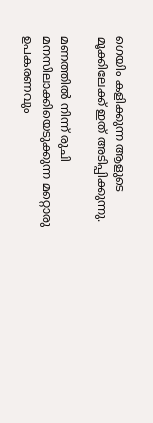ഗെയിം കളിക്കുന്ന ആളുടെ മൂക്കിലേക്ക് ഇത് അടിപ്പിക്കുന്നു.

മണത്തില്‍ നിന്ന് രുചി മനസിലാക്കിയെടുക്കുന്ന മറ്റൊരു ഉപകരണവും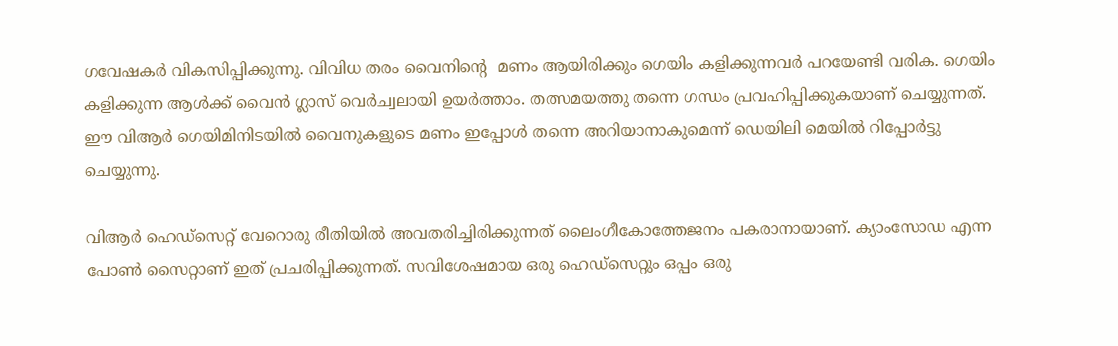ഗവേഷകര്‍ വികസിപ്പിക്കുന്നു. വിവിധ തരം വൈനിന്‍റെ  മണം ആയിരിക്കും ഗെയിം കളിക്കുന്നവര്‍ പറയേണ്ടി വരിക. ഗെയിം കളിക്കുന്ന ആള്‍ക്ക് വൈന്‍ ഗ്ലാസ് വെര്‍ച്വലായി ഉയര്‍ത്താം. തത്സമയത്തു തന്നെ ഗന്ധം പ്രവഹിപ്പിക്കുകയാണ് ചെയ്യുന്നത്. ഈ വിആര്‍ ഗെയിമിനിടയില്‍ വൈനുകളുടെ മണം ഇപ്പോള്‍ തന്നെ അറിയാനാകുമെന്ന് ഡെയിലി മെയില്‍ റിപ്പോര്‍ട്ടു ചെയ്യുന്നു.

വിആര്‍ ഹെഡ്‌സെറ്റ് വേറൊരു രീതിയില്‍ അവതരിച്ചിരിക്കുന്നത് ലൈംഗീകോത്തേജനം പകരാനായാണ്. ക്യാംസോഡ എന്ന പോണ്‍ സൈറ്റാണ് ഇത് പ്രചരിപ്പിക്കുന്നത്. സവിശേഷമായ ഒരു ഹെഡ്‌സെറ്റും ഒപ്പം ഒരു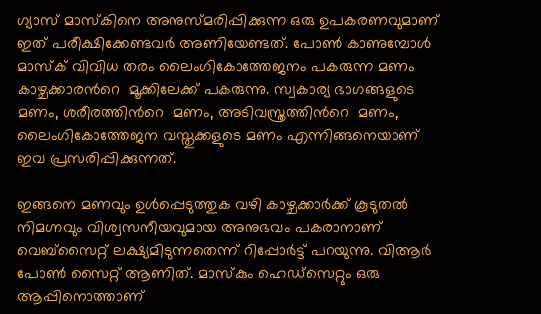ഗ്യാസ് മാസ്‌കിനെ അനുസ്മരിപ്പിക്കുന്ന ഒരു ഉപകരണവുമാണ് ഇത് പരീക്ഷിക്കേണ്ടവര്‍ അണിയേണ്ടത്. പോണ്‍ കാണുമ്പോള്‍ മാസ്‌ക് വിവിധ തരം ലൈംഗികോത്തേജനം പകരുന്ന മണം കാഴ്ചക്കാരന്‍റെ  മൂക്കിലേക്ക് പകരുന്നു. സ്വകാര്യ ഭാഗങ്ങളുടെ മണം, ശരീരത്തിന്‍റെ  മണം, അടിവസ്ത്രത്തിന്‍റെ  മണം, ലൈംഗികോത്തേജന വസ്തുക്കളുടെ മണം എന്നിങ്ങനെയാണ് ഇവ പ്രസരിപ്പിക്കുന്നത്.

ഇങ്ങനെ മണവും ഉള്‍പ്പെടുത്തുക വഴി കാഴ്ചക്കാര്‍ക്ക് കൂടുതല്‍ നിമഗ്നവും വിശ്വസനീയവുമായ അനുഭവം പകരാനാണ് വെബ്‌സൈറ്റ് ലക്ഷ്യമിടുന്നതെന്ന് റിപ്പോര്‍ട്ട് പറയുന്നു. വിആര്‍ പോണ്‍ സൈറ്റ് ആണിത്. മാസ്‌കും ഹെഡ്‌സെറ്റും ഒരു ആപ്പിനൊത്താണ്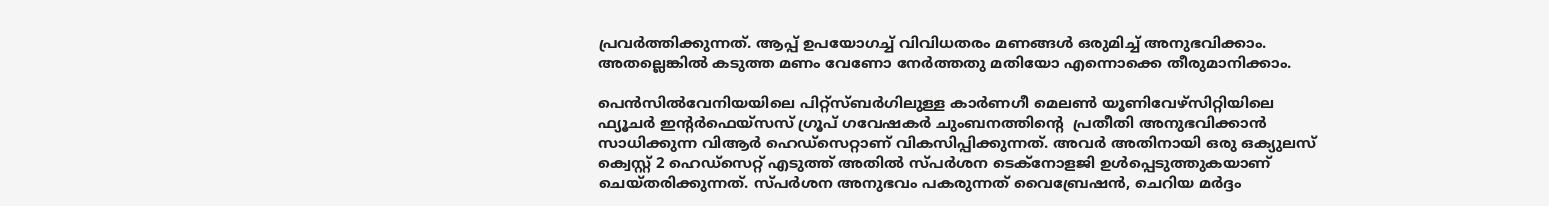പ്രവര്‍ത്തിക്കുന്നത്. ആപ്പ് ഉപയോഗച്ച് വിവിധതരം മണങ്ങള്‍ ഒരുമിച്ച് അനുഭവിക്കാം. അതല്ലെങ്കില്‍ കടുത്ത മണം വേണോ നേര്‍ത്തതു മതിയോ എന്നൊക്കെ തീരുമാനിക്കാം.

പെന്‍സില്‍വേനിയയിലെ പിറ്റ്‌സ്ബര്‍ഗിലുള്ള കാര്‍ണഗീ മെലണ്‍ യൂണിവേഴ്‌സിറ്റിയിലെ ഫ്യൂചര്‍ ഇന്റര്‍ഫെയ്‌സസ് ഗ്രൂപ് ഗവേഷകര്‍ ചുംബനത്തിന്‍റെ  പ്രതീതി അനുഭവിക്കാന്‍ സാധിക്കുന്ന വിആര്‍ ഹെഡ്‌സെറ്റാണ് വികസിപ്പിക്കുന്നത്. അവര്‍ അതിനായി ഒരു ഒക്യുലസ് ക്വെസ്റ്റ് 2 ഹെഡ്‌സെറ്റ് എടുത്ത് അതില്‍ സ്പര്‍ശന ടെക്‌നോളജി ഉള്‍പ്പെടുത്തുകയാണ് ചെയ്തരിക്കുന്നത്. സ്പര്‍ശന അനുഭവം പകരുന്നത് വൈബ്രേഷന്‍, ചെറിയ മര്‍ദ്ദം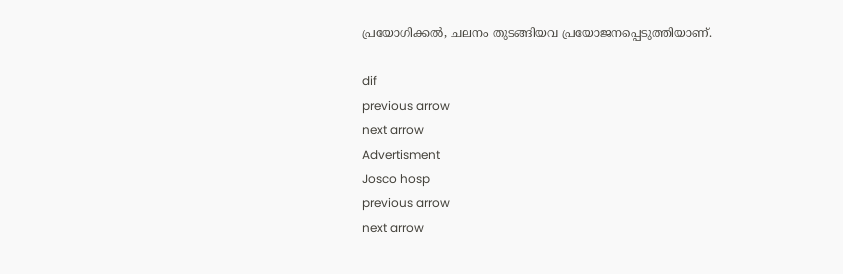പ്രയോഗിക്കല്‍, ചലനം തുടങ്ങിയവ പ്രയോജനപ്പെടുത്തിയാണ്.

dif
previous arrow
next arrow
Advertisment
Josco hosp
previous arrow
next arrow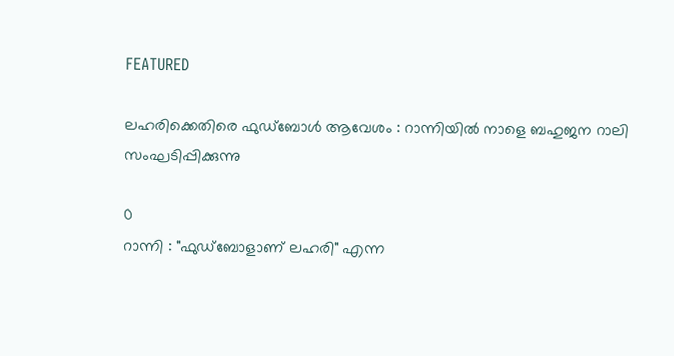FEATURED

ലഹരിക്കെതിരെ ഫുഡ്ബോൾ ആവേശം : റാന്നിയിൽ നാളെ ബഹുജന റാലി സംഘടിപ്പിക്കുന്നു

0
റാന്നി : "ഫുഡ്ബോളാണ് ലഹരി" എന്ന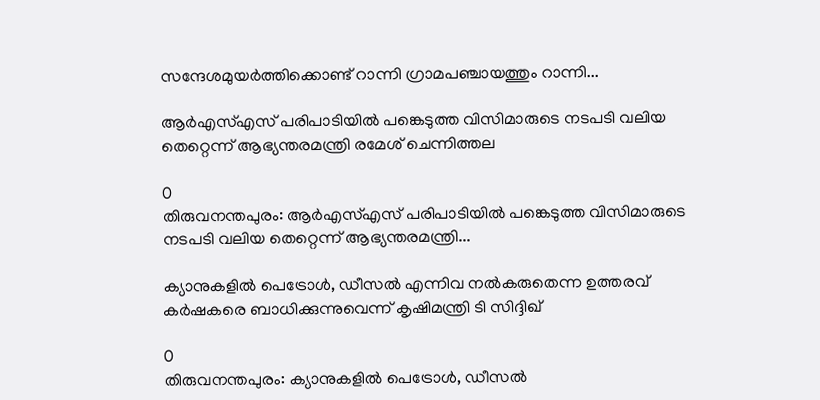സന്ദേശമുയർത്തിക്കൊണ്ട് റാന്നി ഗ്രാമപഞ്ചായത്തും റാന്നി...

ആർഎസ്എസ് പരിപാടിയിൽ പങ്കെടുത്ത വിസിമാരുടെ നടപടി വലിയ തെറ്റെന്ന് ആഭ്യന്തരമന്ത്രി രമേശ് ചെന്നിത്തല

0
തിരുവനന്തപുരം: ആർഎസ്എസ് പരിപാടിയിൽ പങ്കെടുത്ത വിസിമാരുടെ നടപടി വലിയ തെറ്റെന്ന് ആഭ്യന്തരമന്ത്രി...

ക്യാനുകളിൽ പെട്രോൾ, ഡീസൽ എന്നിവ നൽകരുതെന്ന ഉത്തരവ് കർഷകരെ ബാധിക്കുന്നുവെന്ന് കൃഷിമന്ത്രി ടി സിദ്ദിഖ്

0
തിരുവനന്തപുരം: ക്യാനുകളിൽ പെട്രോൾ, ഡീസൽ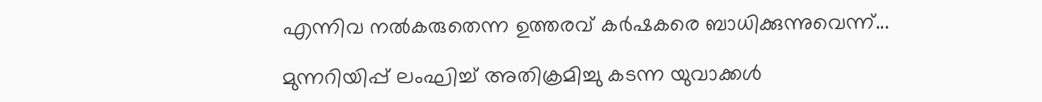എന്നിവ നൽകരുതെന്ന ഉത്തരവ് കർഷകരെ ബാധിക്കുന്നുവെന്ന്...

മുന്നറിയിപ്പ് ലംഘിച്ച് അതിക്രമിച്ചു കടന്ന യുവാക്കൾ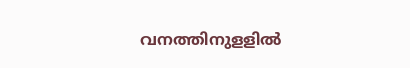വനത്തിനുളളിൽ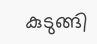കുടുങ്ങി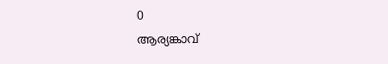0
ആര്യങ്കാവ്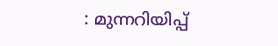: മുന്നറിയിപ്പ്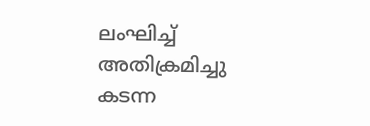ലംഘിച്ച് അതിക്രമിച്ചു കടന്ന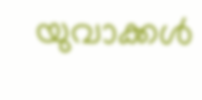യുവാക്കൾ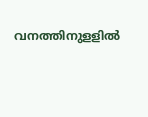വനത്തിനുളളിൽ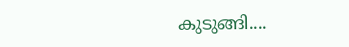കുടുങ്ങി....